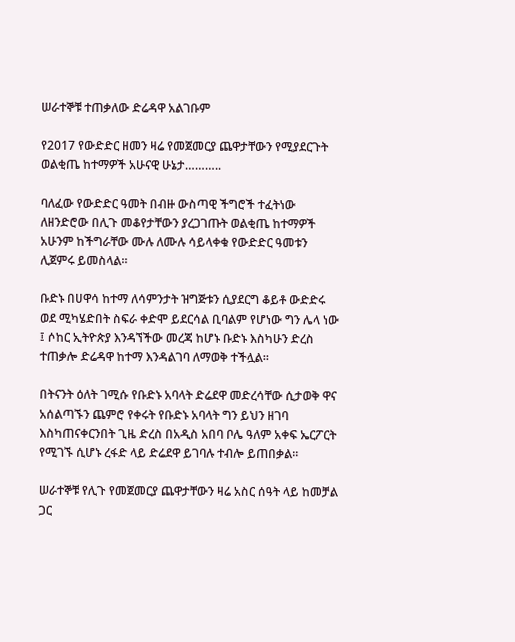ሠራተኞቹ ተጠቃለው ድሬዳዋ አልገቡም

የ2017 የውድድር ዘመን ዛሬ የመጀመርያ ጨዋታቸውን የሚያደርጉት ወልቂጤ ከተማዎች አሁናዊ ሁኔታ………..

ባለፈው የውድድር ዓመት በብዙ ውስጣዊ ችግሮች ተፈትነው ለዘንድሮው በሊጉ መቆየታቸውን ያረጋገጡት ወልቂጤ ከተማዎች አሁንም ከችግራቸው ሙሉ ለሙሉ ሳይላቀቁ የውድድር ዓመቱን ሊጀምሩ ይመስላል።

ቡድኑ በሀዋሳ ከተማ ለሳምንታት ዝግጅቱን ሲያደርግ ቆይቶ ውድድሩ ወደ ሚካሄድበት ስፍራ ቀድሞ ይደርሳል ቢባልም የሆነው ግን ሌላ ነው ፤ ሶከር ኢትዮጵያ እንዳኘችው መረጃ ከሆኑ ቡድኑ እስካሁን ድረስ ተጠቃሎ ድሬዳዋ ከተማ እንዳልገባ ለማወቅ ተችሏል።

በትናንት ዕለት ገሚሱ የቡድኑ አባላት ድሬደዋ መድረሳቸው ሲታወቅ ዋና አሰልጣኙን ጨምሮ የቀሩት የቡድኑ አባላት ግን ይህን ዘገባ እስካጠናቀርንበት ጊዜ ድረስ በአዲስ አበባ ቦሌ ዓለም አቀፍ ኤርፖርት የሚገኙ ሲሆኑ ረፋድ ላይ ድሬደዋ ይገባሉ ተብሎ ይጠበቃል።

ሠራተኞቹ የሊጉ የመጀመርያ ጨዋታቸውን ዛሬ አስር ሰዓት ላይ ከመቻል ጋር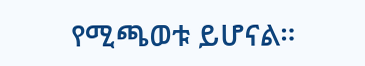የሚጫወቱ ይሆናል።